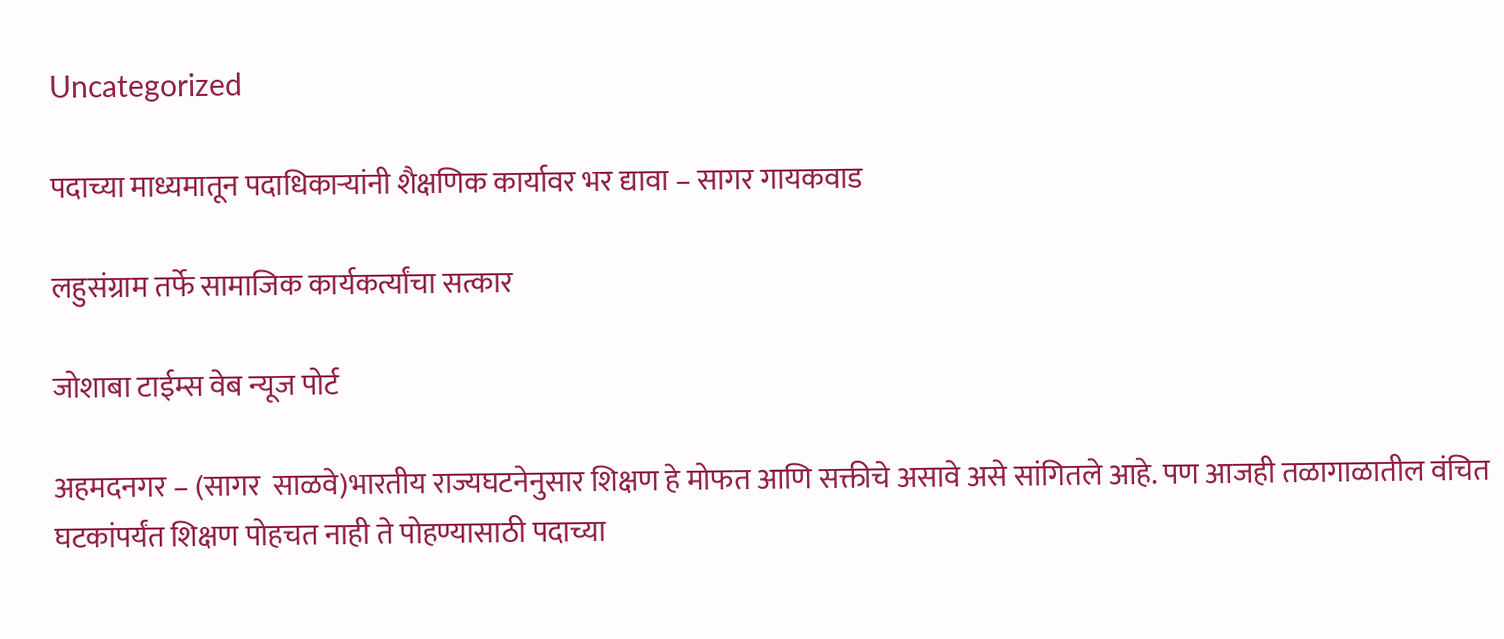Uncategorized

पदाच्या माध्यमातून पदाधिकाऱ्यांनी शैक्षणिक कार्यावर भर द्यावा – सागर गायकवाड

लहुसंग्राम तर्फे सामाजिक कार्यकर्त्यांचा सत्कार

जोशाबा टाईम्स वेब न्यूज पोर्ट

अहमदनगर – (सागर  साळवे)भारतीय राज्यघटनेनुसार शिक्षण हे मोफत आणि सक्तीचे असावे असे सांगितले आहे. पण आजही तळागाळातील वंचित घटकांपर्यंत शिक्षण पोहचत नाही ते पोहण्यासाठी पदाच्या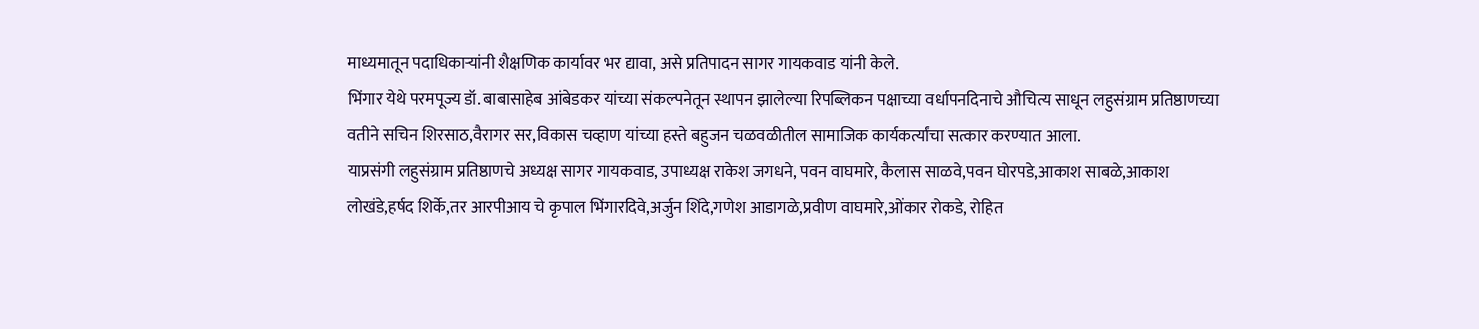माध्यमातून पदाधिकाऱ्यांनी शैक्षणिक कार्यावर भर द्यावा, असे प्रतिपादन सागर गायकवाड यांनी केले.
भिंगार येथे परमपूज्य डॉ. बाबासाहेब आंबेडकर यांच्या संकल्पनेतून स्थापन झालेल्या रिपब्लिकन पक्षाच्या वर्धापनदिनाचे औचित्य साधून लहुसंग्राम प्रतिष्ठाणच्या वतीने सचिन शिरसाठ,वैरागर सर,विकास चव्हाण यांच्या हस्ते बहुजन चळवळीतील सामाजिक कार्यकर्त्यांचा सत्कार करण्यात आला.
याप्रसंगी लहुसंग्राम प्रतिष्ठाणचे अध्यक्ष सागर गायकवाड, उपाध्यक्ष राकेश जगधने, पवन वाघमारे, कैलास साळवे,पवन घोरपडे,आकाश साबळे,आकाश लोखंडे,हर्षद शिर्के,तर आरपीआय चे कृपाल भिंगारदिवे,अर्जुन शिंदे,गणेश आडागळे,प्रवीण वाघमारे,ओंकार रोकडे, रोहित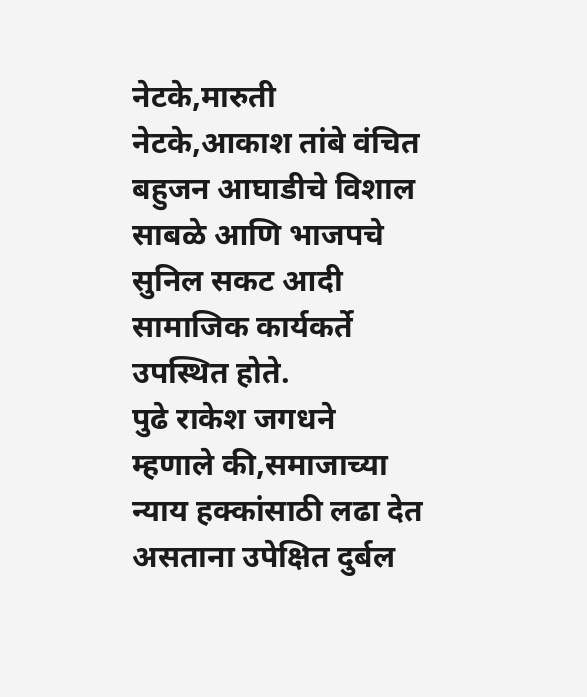नेटके,मारुती नेटके,आकाश तांबे वंचित बहुजन आघाडीचे विशाल साबळे आणि भाजपचे सुनिल सकट आदी सामाजिक कार्यकर्ते उपस्थित होते.
पुढे राकेश जगधने म्हणाले की,समाजाच्या न्याय हक्कांसाठी लढा देत असताना उपेक्षित दुर्बल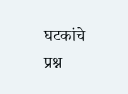घटकांचे प्रश्न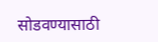सोडवण्यासाठी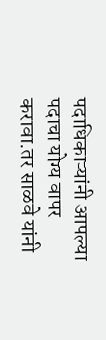पदाधिकाऱ्यांनी आपल्या पदाचा योग्य वापर करावा.तर साळवे यांनी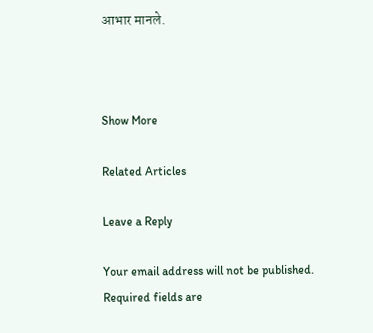आभार मानले.



Show More

Related Articles

Leave a Reply

Your email address will not be published. Required fields are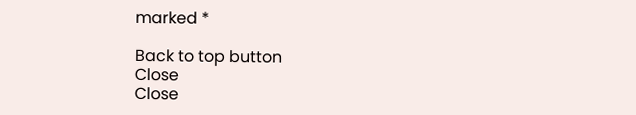marked *

Back to top button
Close
Close